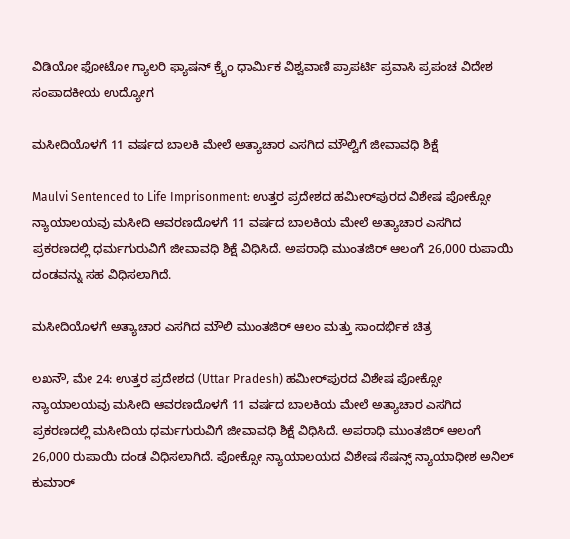ವಿಡಿಯೋ ಫೋಟೋ ಗ್ಯಾಲರಿ ಫ್ಯಾಷನ್ ಕ್ರೈಂ ಧಾರ್ಮಿಕ ವಿಶ್ವವಾಣಿ ಪ್ರಾಪರ್ಟಿ ಪ್ರವಾಸಿ ಪ್ರಪಂಚ ವಿದೇಶ ಸಂಪಾದಕೀಯ ಉದ್ಯೋಗ

ಮಸೀದಿಯೊಳಗೆ 11 ವರ್ಷದ ಬಾಲಕಿ ಮೇಲೆ ಅತ್ಯಾಚಾರ ಎಸಗಿದ ಮೌಲ್ವಿಗೆ ಜೀವಾವಧಿ ಶಿಕ್ಷೆ

Maulvi Sentenced to Life Imprisonment: ಉತ್ತರ ಪ್ರದೇಶದ ಹಮೀರ್‌ಪುರದ ವಿಶೇಷ ಪೋಕ್ಸೋ ನ್ಯಾಯಾಲಯವು ಮಸೀದಿ ಆವರಣದೊಳಗೆ 11 ವರ್ಷದ ಬಾಲಕಿಯ ಮೇಲೆ ಅತ್ಯಾಚಾರ ಎಸಗಿದ ಪ್ರಕರಣದಲ್ಲಿ ಧರ್ಮಗುರುವಿಗೆ ಜೀವಾವಧಿ ಶಿಕ್ಷೆ ವಿಧಿಸಿದೆ. ಅಪರಾಧಿ ಮುಂತಜಿರ್ ಆಲಂಗೆ 26,000 ರುಪಾಯಿ ದಂಡವನ್ನು ಸಹ ವಿಧಿಸಲಾಗಿದೆ.

ಮಸೀದಿಯೊಳಗೆ ಅತ್ಯಾಚಾರ ಎಸಗಿದ ಮೌಲಿ ಮುಂತಜಿರ್ ಆಲಂ ಮತ್ತು ಸಾಂದರ್ಭಿಕ ಚಿತ್ರ

ಲಖನೌ, ಮೇ 24: ಉತ್ತರ ಪ್ರದೇಶದ (Uttar Pradesh) ಹಮೀರ್‌ಪುರದ ವಿಶೇಷ ಪೋಕ್ಸೋ ನ್ಯಾಯಾಲಯವು ಮಸೀದಿ ಆವರಣದೊಳಗೆ 11 ವರ್ಷದ ಬಾಲಕಿಯ ಮೇಲೆ ಅತ್ಯಾಚಾರ ಎಸಗಿದ ಪ್ರಕರಣದಲ್ಲಿ ಮಸೀದಿಯ ಧರ್ಮಗುರುವಿಗೆ ಜೀವಾವಧಿ ಶಿಕ್ಷೆ ವಿಧಿಸಿದೆ. ಅಪರಾಧಿ ಮುಂತಜಿರ್ ಆಲಂಗೆ 26,000 ರುಪಾಯಿ ದಂಡ ವಿಧಿಸಲಾಗಿದೆ. ಪೋಕ್ಸೋ ನ್ಯಾಯಾಲಯದ ವಿಶೇಷ ಸೆಷನ್ಸ್ ನ್ಯಾಯಾಧೀಶ ಅನಿಲ್ ಕುಮಾರ್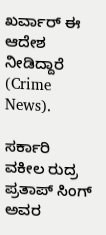ಖರ್ವಾರ್ ಈ ಆದೇಶ ನೀಡಿದ್ದಾರೆ (Crime News).

ಸರ್ಕಾರಿ ವಕೀಲ ರುದ್ರ ಪ್ರತಾಪ್ ಸಿಂಗ್ ಅವರ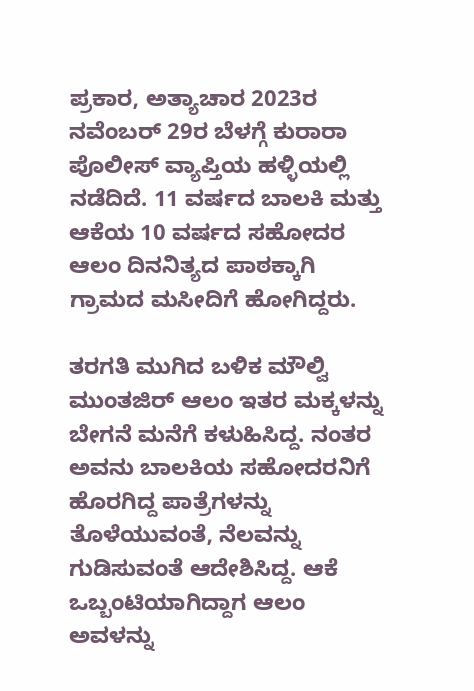ಪ್ರಕಾರ, ಅತ್ಯಾಚಾರ 2023ರ ನವೆಂಬರ್ 29ರ ಬೆಳಗ್ಗೆ ಕುರಾರಾ ಪೊಲೀಸ್ ವ್ಯಾಪ್ತಿಯ ಹಳ್ಳಿಯಲ್ಲಿ ನಡೆದಿದೆ. 11 ವರ್ಷದ ಬಾಲಕಿ ಮತ್ತು ಆಕೆಯ 10 ವರ್ಷದ ಸಹೋದರ ಆಲಂ ದಿನನಿತ್ಯದ ಪಾಠಕ್ಕಾಗಿ ಗ್ರಾಮದ ಮಸೀದಿಗೆ ಹೋಗಿದ್ದರು.

ತರಗತಿ ಮುಗಿದ ಬಳಿಕ ಮೌಲ್ವಿ ಮುಂತಜಿರ್ ಆಲಂ ಇತರ ಮಕ್ಕಳನ್ನು ಬೇಗನೆ ಮನೆಗೆ ಕಳುಹಿಸಿದ್ದ. ನಂತರ ಅವನು ಬಾಲಕಿಯ ಸಹೋದರನಿಗೆ ಹೊರಗಿದ್ದ ಪಾತ್ರೆಗಳನ್ನು ತೊಳೆಯುವಂತೆ, ನೆಲವನ್ನು ಗುಡಿಸುವಂತೆ ಆದೇಶಿಸಿದ್ದ. ಆಕೆ ಒಬ್ಬಂಟಿಯಾಗಿದ್ದಾಗ ಆಲಂ ಅವಳನ್ನು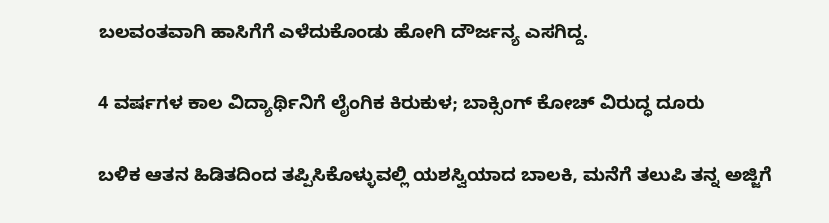ಬಲವಂತವಾಗಿ ಹಾಸಿಗೆಗೆ ಎಳೆದುಕೊಂಡು ಹೋಗಿ ದೌರ್ಜನ್ಯ ಎಸಗಿದ್ದ.

4 ವರ್ಷಗಳ ಕಾಲ ವಿದ್ಯಾರ್ಥಿನಿಗೆ ಲೈಂಗಿಕ ಕಿರುಕುಳ; ಬಾಕ್ಸಿಂಗ್ ಕೋಚ್ ವಿರುದ್ಧ ದೂರು

ಬಳಿಕ ಆತನ ಹಿಡಿತದಿಂದ ತಪ್ಪಿಸಿಕೊಳ್ಳುವಲ್ಲಿ ಯಶಸ್ವಿಯಾದ ಬಾಲಕಿ, ಮನೆಗೆ ತಲುಪಿ ತನ್ನ ಅಜ್ಜಿಗೆ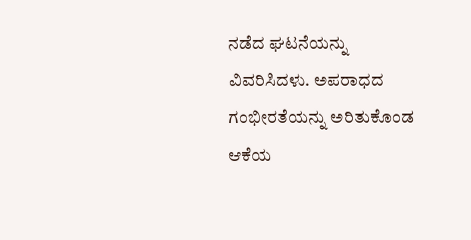ನಡೆದ ಘಟನೆಯನ್ನು ವಿವರಿಸಿದಳು. ಅಪರಾಧದ ಗಂಭೀರತೆಯನ್ನು ಅರಿತುಕೊಂಡ ಆಕೆಯ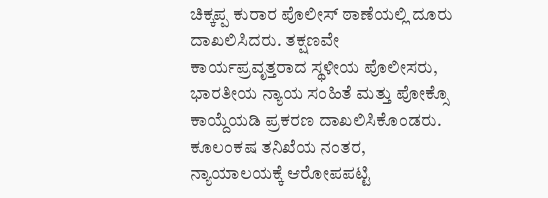ಚಿಕ್ಕಪ್ಪ ಕುರಾರ ಪೊಲೀಸ್ ಠಾಣೆಯಲ್ಲಿ ದೂರು ದಾಖಲಿಸಿದರು. ತಕ್ಷಣವೇ ಕಾರ್ಯಪ್ರವೃತ್ತರಾದ ಸ್ಥಳೀಯ ಪೊಲೀಸರು, ಭಾರತೀಯ ನ್ಯಾಯ ಸಂಹಿತೆ ಮತ್ತು ಪೋಕ್ಸೊ ಕಾಯ್ದೆಯಡಿ ಪ್ರಕರಣ ದಾಖಲಿಸಿಕೊಂಡರು. ಕೂಲಂಕಷ ತನಿಖೆಯ ನಂತರ, ನ್ಯಾಯಾಲಯಕ್ಕೆ ಆರೋಪಪಟ್ಟಿ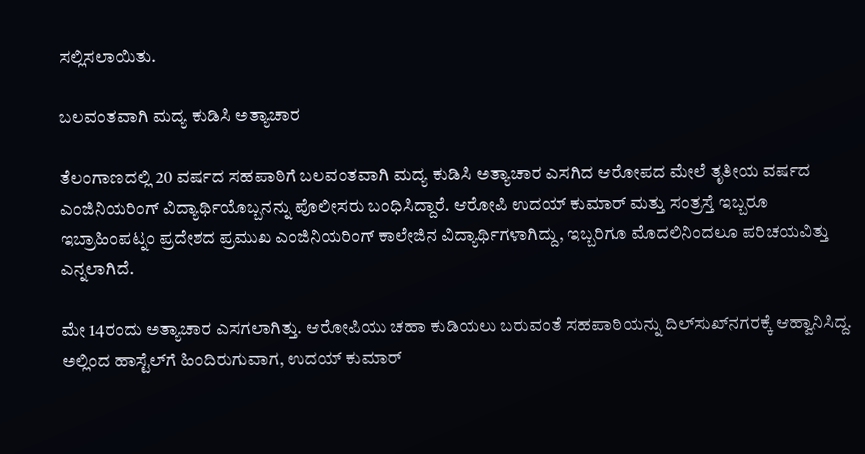ಸಲ್ಲಿಸಲಾಯಿತು.

ಬಲವಂತವಾಗಿ ಮದ್ಯ ಕುಡಿಸಿ ಅತ್ಯಾಚಾರ

ತೆಲಂಗಾಣದಲ್ಲಿ 20 ವರ್ಷದ ಸಹಪಾಠಿಗೆ ಬಲವಂತವಾಗಿ ಮದ್ಯ ಕುಡಿಸಿ ಅತ್ಯಾಚಾರ ಎಸಗಿದ ಆರೋಪದ ಮೇಲೆ ತೃತೀಯ ವರ್ಷದ ಎಂಜಿನಿಯರಿಂಗ್ ವಿದ್ಯಾರ್ಥಿಯೊಬ್ಬನನ್ನು ಪೊಲೀಸರು ಬಂಧಿಸಿದ್ದಾರೆ. ಆರೋಪಿ ಉದಯ್ ಕುಮಾರ್ ಮತ್ತು ಸಂತ್ರಸ್ತೆ ಇಬ್ಬರೂ ಇಬ್ರಾಹಿಂಪಟ್ನಂ ಪ್ರದೇಶದ ಪ್ರಮುಖ ಎಂಜಿನಿಯರಿಂಗ್ ಕಾಲೇಜಿನ ವಿದ್ಯಾರ್ಥಿಗಳಾಗಿದ್ದು, ಇಬ್ಬರಿಗೂ ಮೊದಲಿನಿಂದಲೂ ಪರಿಚಯವಿತ್ತು ಎನ್ನಲಾಗಿದೆ.

ಮೇ 14ರಂದು ಅತ್ಯಾಚಾರ ಎಸಗಲಾಗಿತ್ತು. ಆರೋಪಿಯು ಚಹಾ ಕುಡಿಯಲು ಬರುವಂತೆ ಸಹಪಾಠಿಯನ್ನು ದಿಲ್‌ಸುಖ್‌ನಗರಕ್ಕೆ ಆಹ್ವಾನಿಸಿದ್ದ. ಅಲ್ಲಿಂದ ಹಾಸ್ಟೆಲ್‌ಗೆ ಹಿಂದಿರುಗುವಾಗ, ಉದಯ್ ಕುಮಾರ್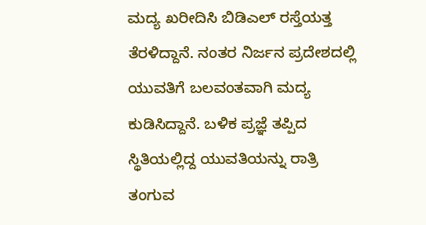ಮದ್ಯ ಖರೀದಿಸಿ ಬಿಡಿಎಲ್ ರಸ್ತೆಯತ್ತ ತೆರಳಿದ್ದಾನೆ. ನಂತರ ನಿರ್ಜನ ಪ್ರದೇಶದಲ್ಲಿ ಯುವತಿಗೆ ಬಲವಂತವಾಗಿ ಮದ್ಯ ಕುಡಿಸಿದ್ದಾನೆ. ಬಳಿಕ ಪ್ರಜ್ಞೆ ತಪ್ಪಿದ ಸ್ಥಿತಿಯಲ್ಲಿದ್ದ ಯುವತಿಯನ್ನು ರಾತ್ರಿ ತಂಗುವ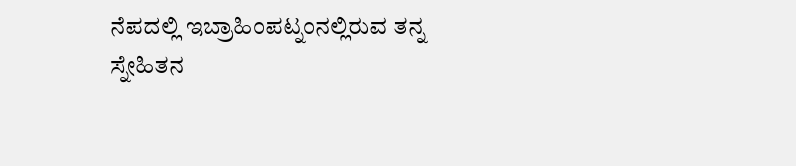ನೆಪದಲ್ಲಿ ಇಬ್ರಾಹಿಂಪಟ್ನಂನಲ್ಲಿರುವ ತನ್ನ ಸ್ನೇಹಿತನ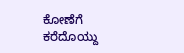ಕೋಣೆಗೆ ಕರೆದೊಯ್ದು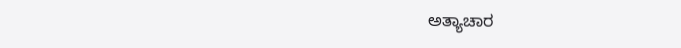ಅತ್ಯಾಚಾರ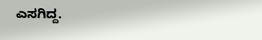ಎಸಗಿದ್ದ.